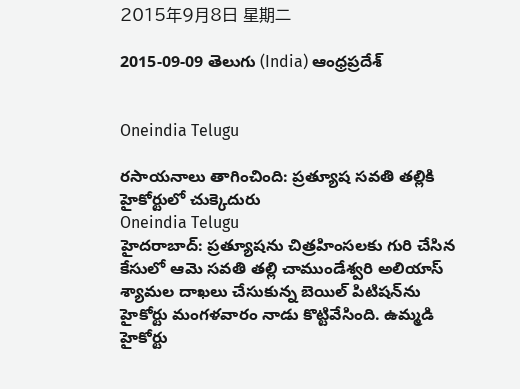2015年9月8日 星期二

2015-09-09 తెలుగు (India) ఆంధ్రప్రదేశ్


Oneindia Telugu

రసాయనాలు తాగించింది: ప్రత్యూష సవతి తల్లికి హైకోర్టులో చుక్కెదురు
Oneindia Telugu
హైదరాబాద్: ప్రత్యూషను చిత్రహింసలకు గురి చేసిన కేసులో ఆమె సవతి తల్లి చాముండేశ్వరి అలియాస్ శ్యామల దాఖలు చేసుకున్న బెయిల్ పిటిషన్‌‍ను హైకోర్టు మంగళవారం నాడు కొట్టివేసింది. ఉమ్మడి హైకోర్టు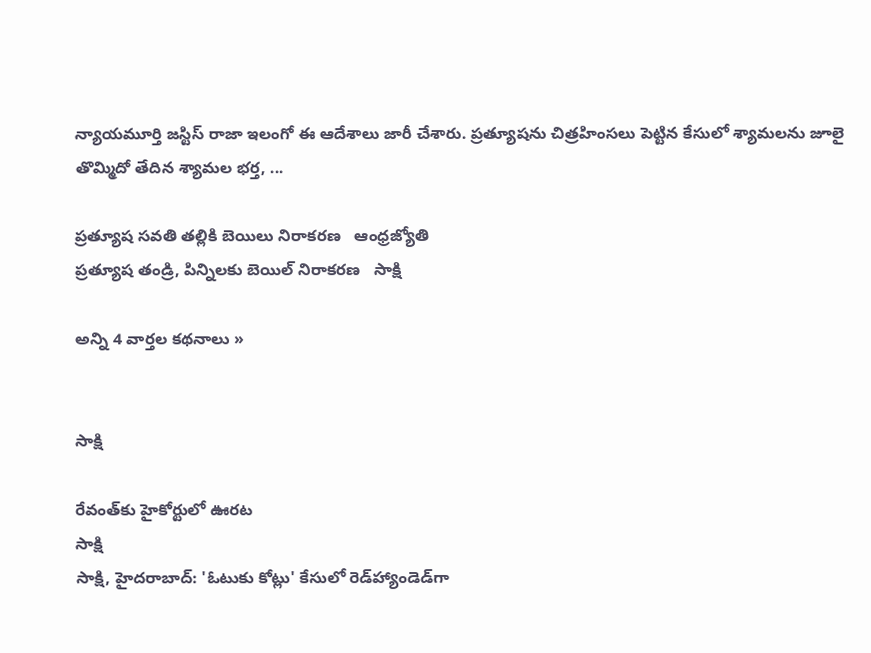న్యాయమూర్తి జస్టిస్ రాజా ఇలంగో ఈ ఆదేశాలు జారీ చేశారు. ప్రత్యూషను చిత్రహింసలు పెట్టిన కేసులో శ్యామలను జూలై తొమ్మిదో తేదిన శ్యామల భర్త, ...

ప్రత్యూష సవతి తల్లికి బెయిలు నిరాకరణ   ఆంధ్రజ్యోతి
ప్రత్యూష తండ్రి, పిన్నిలకు బెయిల్ నిరాకరణ   సాక్షి

అన్ని 4 వార్తల కథనాలు »


సాక్షి

రేవంత్‌కు హైకోర్టులో ఊరట
సాక్షి
సాక్షి, హైదరాబాద్: 'ఓటుకు కోట్లు' కేసులో రెడ్‌హ్యాండెడ్‌గా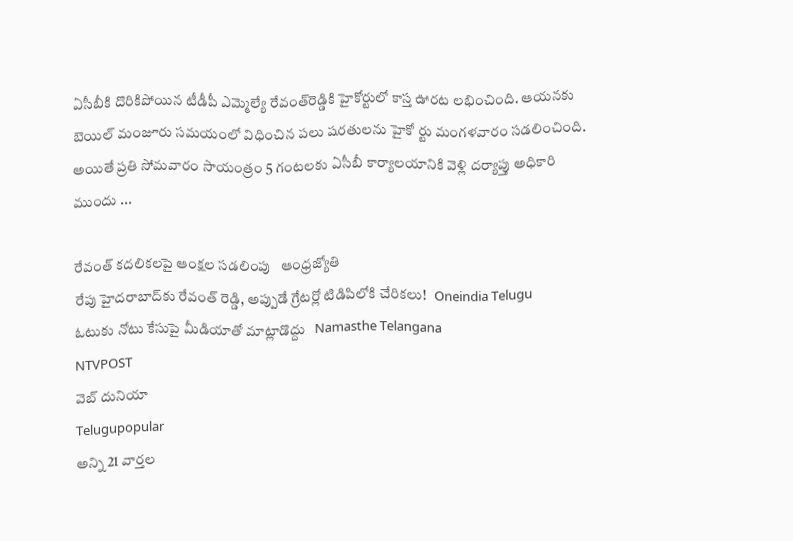ఏసీబీకి దొరికిపోయిన టీడీపీ ఎమ్మెల్యే రేవంత్‌రెడ్డికి హైకోర్టులో కాస్త ఊరట లభించింది. ఆయనకు బెయిల్ మంజూరు సమయంలో విధించిన పలు షరతులను హైకో ర్టు మంగళవారం సడలించింది. అయితే ప్రతి సోమవారం సాయంత్రం 5 గంటలకు ఏసీబీ కార్యాలయానికి వెళ్లి దర్యాప్తు అధికారి ముందు ...

రేవంత్‌ కదలికలపై ఆంక్షల సడలింపు   ఆంధ్రజ్యోతి
రేపు హైదరాబాద్‌కు రేవంత్ రెడ్డి, అప్పుడే గ్రేటర్లో టిడిపిలోకి చేరికలు!   Oneindia Telugu
ఓటుకు నోటు కేసుపై మీడియాతో మాట్లాడొద్దు   Namasthe Telangana
NTVPOST
వెబ్ దునియా
Telugupopular
అన్ని 21 వార్తల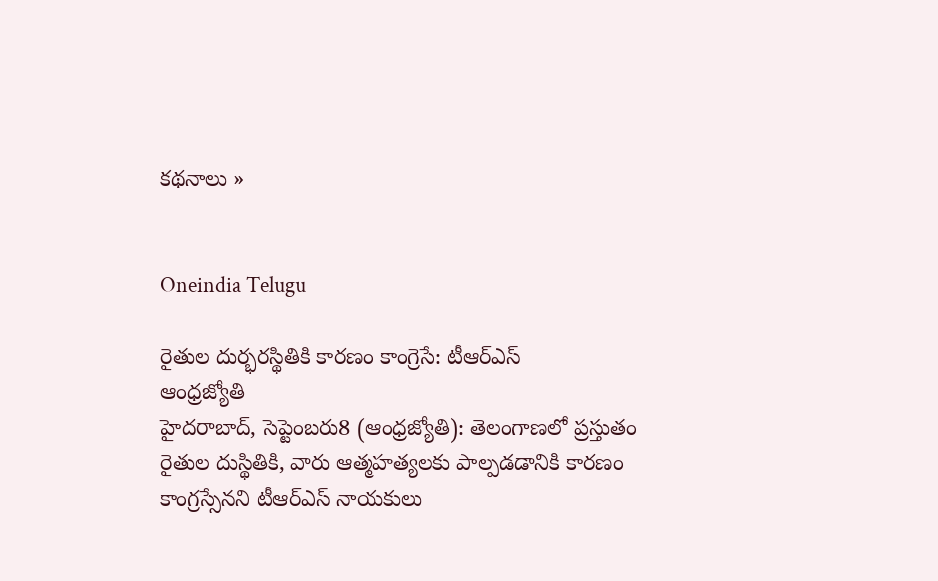కథనాలు »


Oneindia Telugu

రైతుల దుర్భరస్థితికి కారణం కాంగ్రెసే: టీఆర్‌ఎస్‌
ఆంధ్రజ్యోతి
హైదరాబాద్‌, సెప్టెంబరు8 (ఆంధ్రజ్యోతి): తెలంగాణలో ప్రస్తుతం రైతుల దుస్థితికి, వారు ఆత్మహత్యలకు పాల్పడడానికి కారణం కాంగ్రస్సేనని టీఆర్‌ఎస్‌ నాయకులు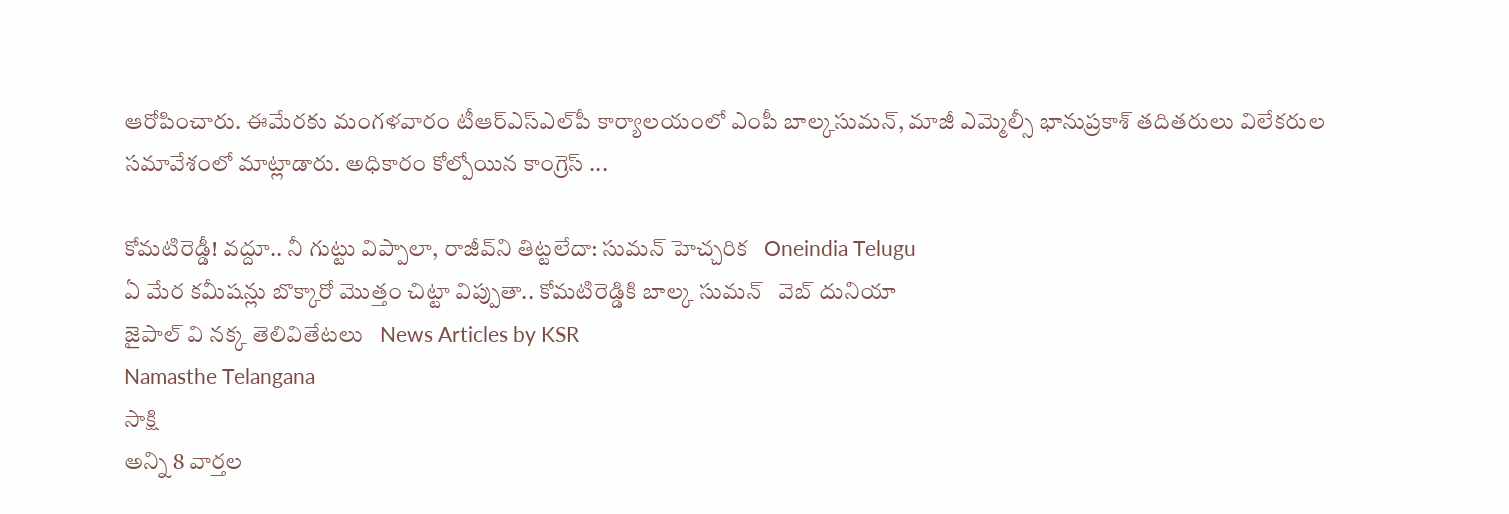ఆరోపించారు. ఈమేరకు మంగళవారం టీఆర్‌ఎస్‌ఎల్‌పీ కార్యాలయంలో ఎంపీ బాల్కసుమన్‌, మాజీ ఎమ్మెల్సీ భానుప్రకాశ్‌ తదితరులు విలేకరుల సమావేశంలో మాట్లాడారు. అధికారం కోల్పోయిన కాంగ్రెస్‌ ...

కోమటిరెడ్డీ! వద్దూ.. నీ గుట్టు విప్పాలా, రాజీవ్‌ని తిట్టలేదా: సుమన్ హెచ్చరిక   Oneindia Telugu
ఏ మేర కమీషన్లు బొక్కారో మొత్తం చిట్టా విప్పుతా.. కోమటిరెడ్డికి బాల్క సుమన్   వెబ్ దునియా
జైపాల్ వి నక్క తెలివితేటలు   News Articles by KSR
Namasthe Telangana
సాక్షి
అన్ని 8 వార్తల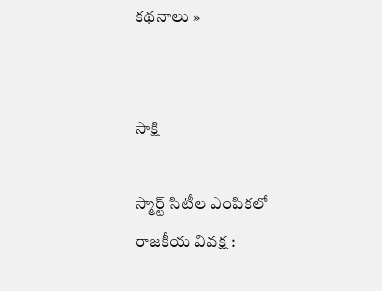కథనాలు »


సాక్షి

స్మార్ట్ సిటీల ఎంపికలో రాజకీయ వివక్ష :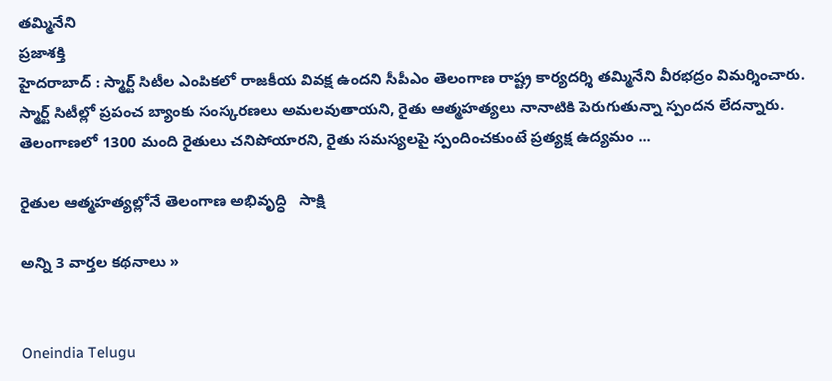తమ్మినేని
ప్రజాశక్తి
హైదరాబాద్ : స్మార్ట్ సిటీల ఎంపికలో రాజకీయ వివక్ష ఉందని సీపీఎం తెలంగాణ రాష్ట్ర కార్యదర్శి తమ్మినేని వీరభద్రం విమర్శించారు. స్మార్ట్ సిటీల్లో ప్రపంచ బ్యాంకు సంస్కరణలు అమలవుతాయని, రైతు ఆత్మహత్యలు నానాటికి పెరుగుతున్నా స్పందన లేదన్నారు. తెలంగాణలో 1300 మంది రైతులు చనిపోయారని, రైతు సమస్యలపై స్పందించకుంటే ప్రత్యక్ష ఉద్యమం ...

రైతుల ఆత్మహత్యల్లోనే తెలంగాణ అభివృద్ధి   సాక్షి

అన్ని 3 వార్తల కథనాలు »


Oneindia Telugu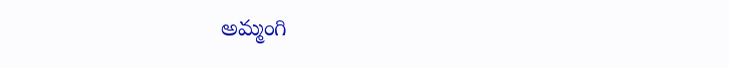అమ్మంగి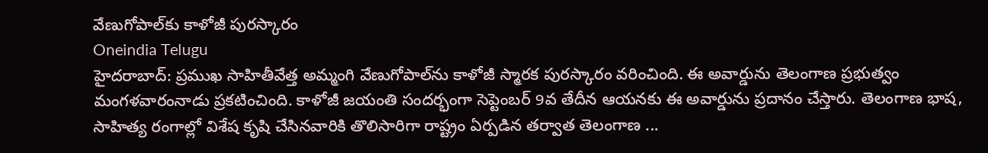వేణుగోపాల్‌కు కాళోజీ పురస్కారం
Oneindia Telugu
హైదరాబాద్: ప్రముఖ సాహితీవేత్త అమ్మంగి వేణుగోపాల్‌ను కాళోజీ స్మారక పురస్కారం వరించింది. ఈ అవార్డును తెలంగాణ ప్రభుత్వం మంగళవారంనాడు ప్రకటించింది. కాళోజీ జయంతి సందర్భంగా సెప్టెంబర్ 9వ తేదీన ఆయనకు ఈ అవార్డును ప్రదానం చేస్తారు. తెలంగాణ భాష, సాహిత్య రంగాల్లో విశేష కృషి చేసినవారికి తొలిసారిగా రాష్ట్రం ఏర్పడిన తర్వాత తెలంగాణ ...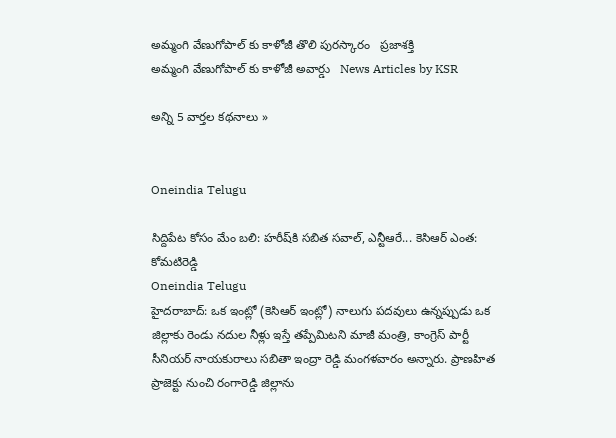అమ్మంగి వేణుగోపాల్ కు కాళోజీ తొలి పుర‌స్కా‌రం   ప్రజాశక్తి
అమ్మంగి వేణుగోపాల్ కు కాళోజీ అవార్డు   News Articles by KSR

అన్ని 5 వార్తల కథనాలు »


Oneindia Telugu

సిద్దిపేట కోసం మేం బలి: హరీష్‌కి సబిత సవాల్, ఎన్టీఆరే... కెసిఆర్ ఎంత: కోమటిరెడ్డి
Oneindia Telugu
హైదరాబాద్: ఒక ఇంట్లో (కెసిఆర్ ఇంట్లో) నాలుగు పదవులు ఉన్నప్పుడు ఒక జిల్లాకు రెండు నదుల నీళ్లు ఇస్తే తప్పేమిటని మాజీ మంత్రి, కాంగ్రెస్ పార్టీ సీనియర్ నాయకురాలు సబితా ఇంద్రా రెడ్డి మంగళవారం అన్నారు. ప్రాణహిత ప్రాజెక్టు నుంచి రంగారెడ్డి జిల్లాను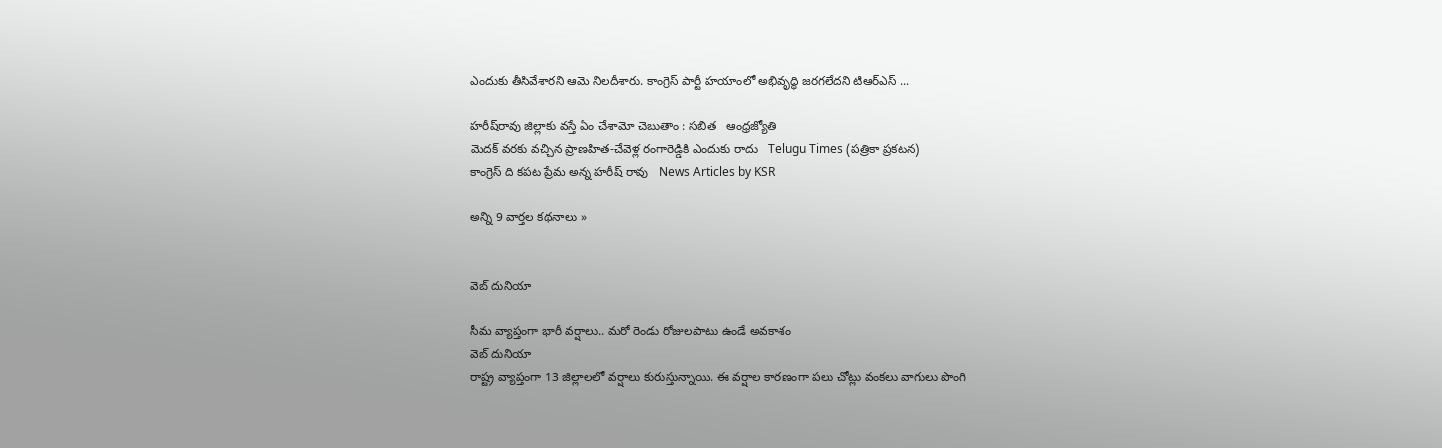ఎందుకు తీసివేశారని ఆమె నిలదీశారు. కాంగ్రెస్ పార్టీ హయాంలో అభివృద్ధి జరగలేదని టిఆర్ఎస్ ...

హరీష్‌రావు జిల్లాకు వస్తే ఏం చేశామో చెబుతాం : సబిత   ఆంధ్రజ్యోతి
మెదక్ వరకు వచ్చిన ప్రాణహిత-చేవెళ్ల రంగారెడ్డికి ఎందుకు రాదు   Telugu Times (పత్రికా ప్రకటన)
కాంగ్రెస్ ది కపట ప్రేమ అన్న హరీష్ రావు   News Articles by KSR

అన్ని 9 వార్తల కథనాలు »


వెబ్ దునియా

సీమ వ్యాప్తంగా భారీ వర్షాలు.. మరో రెండు రోజులపాటు ఉండే అవకాశం
వెబ్ దునియా
రాష్ట్ర వ్యాప్తంగా 13 జిల్లాలలో వర్షాలు కురుస్తున్నాయి. ఈ వర్షాల కారణంగా పలు చోట్లు వంకలు వాగులు పొంగి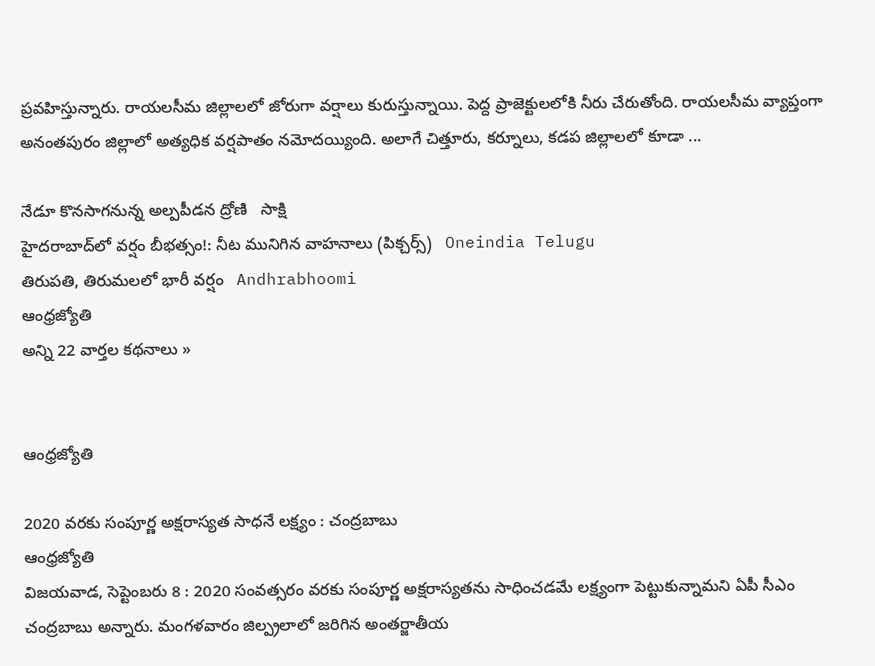ప్రవహిస్తున్నారు. రాయలసీమ జిల్లాలలో జోరుగా వర్షాలు కురుస్తున్నాయి. పెద్ద ప్రాజెక్టులలోకి నీరు చేరుతోంది. రాయలసీమ వ్యాప్తంగా అనంతపురం జిల్లాలో అత్యధిక వర్షపాతం నమోదయ్యింది. అలాగే చిత్తూరు, కర్నూలు, కడప జిల్లాలలో కూడా ...

నేడూ కొనసాగనున్న అల్పపీడన ద్రోణి   సాక్షి
హైదరాబాద్‌లో వర్షం బీభత్సం!: నీట మునిగిన వాహనాలు (పిక్చర్స్)   Oneindia Telugu
తిరుపతి, తిరుమలలో భారీ వర్షం   Andhrabhoomi
ఆంధ్రజ్యోతి
అన్ని 22 వార్తల కథనాలు »


ఆంధ్రజ్యోతి

2020 వరకు సంపూర్ణ అక్షరాస్యత సాధనే లక్ష్యం : చంద్రబాబు
ఆంధ్రజ్యోతి
విజయవాడ, సెప్టెంబరు 8 : 2020 సంవత్సరం వరకు సంపూర్ణ అక్షరాస్యతను సాధించడమే లక్ష్యంగా పెట్టుకున్నామని ఏపీ సీఎం చంద్రబాబు అన్నారు. మంగళవారం జిల్ప్రలాలో జరిగిన అంతర్జాతీయ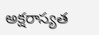అక్షరాస్యత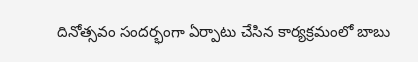దినోత్సవం సందర్భంగా ఏర్పాటు చేసిన కార్యక్రమంలో బాబు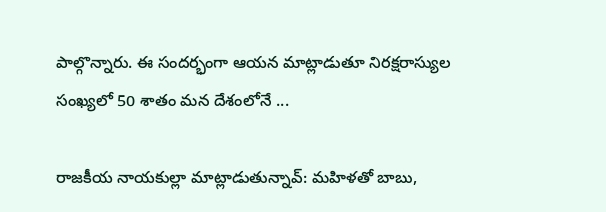పాల్గొన్నారు. ఈ సందర్భంగా ఆయన మాట్లాడుతూ నిరక్షరాస్యుల సంఖ్యలో 50 శాతం మన దేశంలోనే ...

రాజకీయ నాయకుల్లా మాట్లాడుతున్నావ్: మహిళతో బాబు,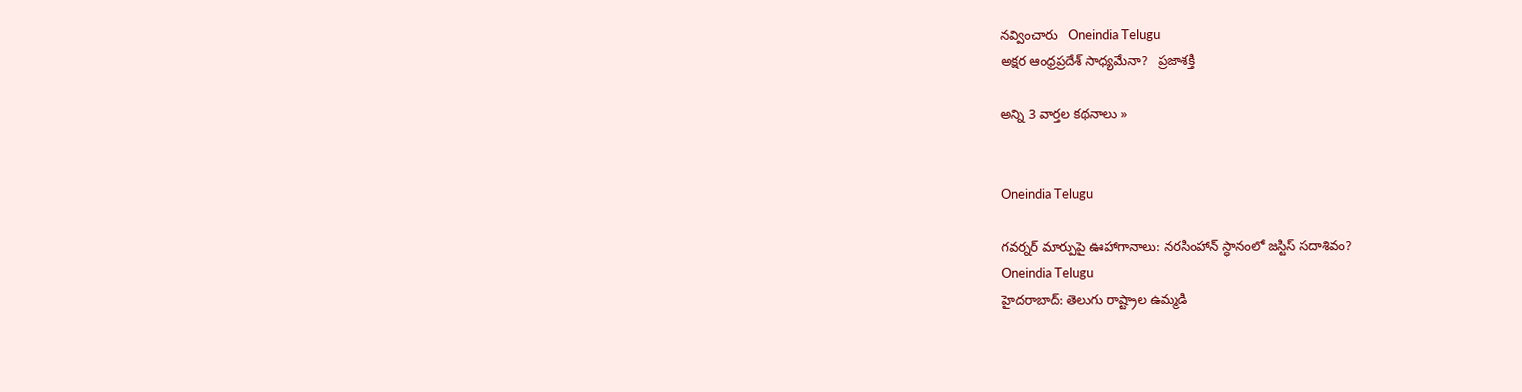నవ్వించారు   Oneindia Telugu
అక్షర ఆంధ్రప్రదేశ్‌ సాధ్యమేనా?   ప్రజాశక్తి

అన్ని 3 వార్తల కథనాలు »


Oneindia Telugu

గవర్నర్ మార్పుపై ఊహాగానాలు: నరసింహాన్ స్ధానంలో జస్టిస్ సదాశివం?
Oneindia Telugu
హైదరాబాద్: తెలుగు రాష్ట్రాల ఉమ్మడి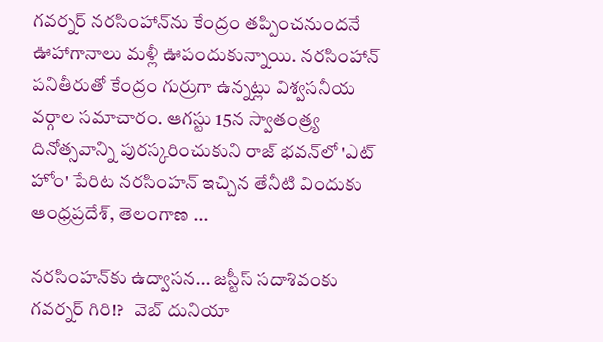గవర్నర్ నరసింహాన్‌ను కేంద్రం తప్పించనుందనే ఊహాగానాలు మళ్లీ ఊపందుకున్నాయి. నరసింహాన్‌ పనితీరుతో కేంద్రం గుర్రుగా ఉన్నట్లు విశ్వసనీయ వర్గాల సమాచారం. ఆగస్టు 15న స్వాతంత్ర్య దినోత్సవాన్ని పురస్కరించుకుని రాజ్ భవన్‌లో 'ఎట్ హోం' పేరిట నరసింహన్ ఇచ్చిన తేనీటి విందుకు ఆంధ్రప్రదేశ్, తెలంగాణ ...

నరసింహన్‌కు ఉద్వాసన... జస్టీస్‌ సదాశివంకు గవర్నర్ గిరి!?   వెబ్ దునియా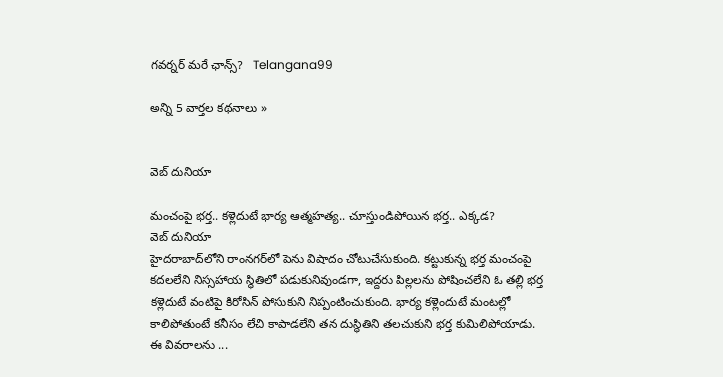గవర్నర్ మరే ఛాన్స్?   Telangana99

అన్ని 5 వార్తల కథనాలు »


వెబ్ దునియా

మంచంపై భర్త.. కళ్లెదుటే భార్య ఆత్మహత్య.. చూస్తుండిపోయిన భర్త.. ఎక్కడ?
వెబ్ దునియా
హైదరాబాద్‌లోని రాంనగర్‌లో పెను విషాదం చోటుచేసుకుంది. కట్టుకున్న భర్త మంచంపై కదలలేని నిస్సహాయ స్థితిలో పడుకునివుండగా, ఇద్దరు పిల్లలను పోషించలేని ఓ తల్లి భర్త కళ్లెదుటే వంటిపై కిరోసిన్ పోసుకుని నిప్పంటించుకుంది. భార్య కళ్లెందుటే మంటల్లో కాలిపోతుంటే కనీసం లేచి కాపాడలేని తన దుస్థితిని తలచుకుని భర్త కుమిలిపోయాడు. ఈ వివరాలను ...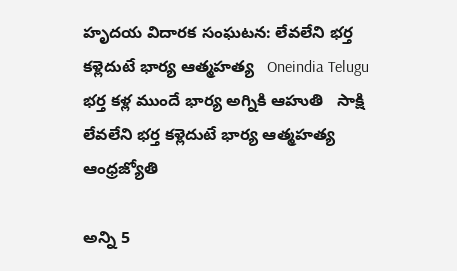హృదయ విదారక సంఘటన: లేవలేని భర్త కళ్లెదుటే భార్య ఆత్మహత్య   Oneindia Telugu
భర్త కళ్ల ముందే భార్య అగ్నికి ఆహుతి   సాక్షి
లేవలేని భర్త కళ్లెదుటే భార్య ఆత్మహత్య   ఆంధ్రజ్యోతి

అన్ని 5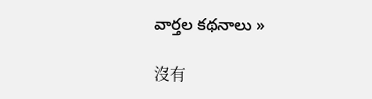వార్తల కథనాలు »

沒有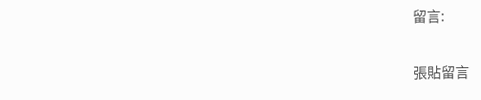留言:

張貼留言